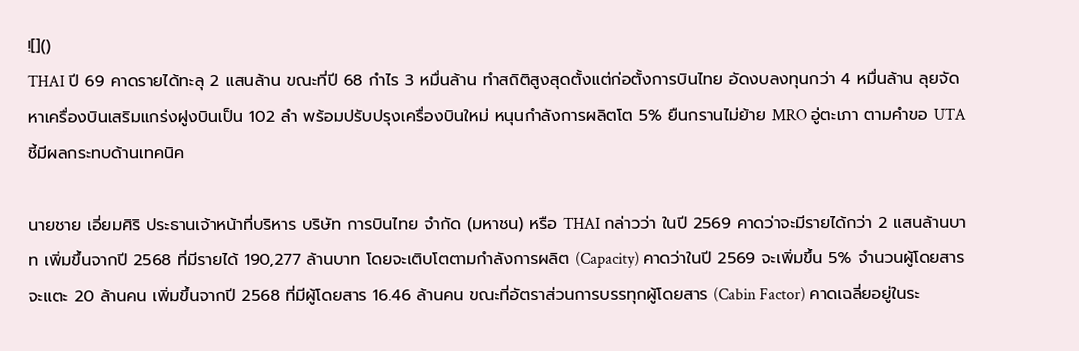![]()
THAI ปี 69 คาดรายได้ทะลุ 2 แสนล้าน ขณะที่ปี 68 กำไร 3 หมื่นล้าน ทำสถิติสูงสุดตั้งแต่ก่อตั้งการบินไทย อัดงบลงทุนกว่า 4 หมื่นล้าน ลุยจัดหาเครื่องบินเสริมแกร่งฝูงบินเป็น 102 ลำ พร้อมปรับปรุงเครื่องบินใหม่ หนุนกำลังการผลิตโต 5% ยืนกรานไม่ย้าย MRO อู่ตะเภา ตามคำขอ UTA ชี้มีผลกระทบด้านเทคนิค

นายชาย เอี่ยมศิริ ประธานเจ้าหน้าที่บริหาร บริษัท การบินไทย จำกัด (มหาชน) หรือ THAI กล่าวว่า ในปี 2569 คาดว่าจะมีรายได้กว่า 2 แสนล้านบาท เพิ่มขึ้นจากปี 2568 ที่มีรายได้ 190,277 ล้านบาท โดยจะเติบโตตามกำลังการผลิต (Capacity) คาดว่าในปี 2569 จะเพิ่มขึ้น 5% จำนวนผู้โดยสารจะแตะ 20 ล้านคน เพิ่มขึ้นจากปี 2568 ที่มีผู้โดยสาร 16.46 ล้านคน ขณะที่อัตราส่วนการบรรทุกผู้โดยสาร (Cabin Factor) คาดเฉลี่ยอยู่ในระ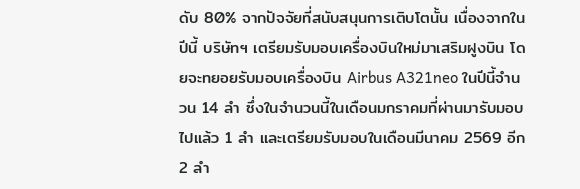ดับ 80% จากปัจจัยที่สนับสนุนการเติบโตนั้น เนื่องจากในปีนี้ บริษัทฯ เตรียมรับมอบเครื่องบินใหม่มาเสริมฝูงบิน โดยจะทยอยรับมอบเครื่องบิน Airbus A321neo ในปีนี้จำนวน 14 ลำ ซึ่งในจำนวนนี้ในเดือนมกราคมที่ผ่านมารับมอบไปแล้ว 1 ลำ และเตรียมรับมอบในเดือนมีนาคม 2569 อีก 2 ลำ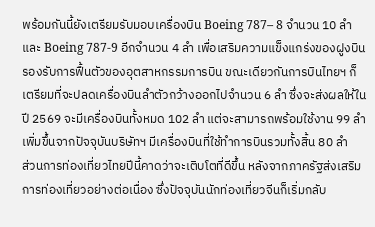พร้อมกันนี้ยังเตรียมรับมอบเครื่องบิน Boeing 787– 8 จำนวน 10 ลำ และ Boeing 787-9 อีกจำนวน 4 ลำ เพื่อเสริมความแข็งแกร่งของฝูงบิน รองรับการฟื้นตัวของอุตสาหกรรมการบิน ขณะเดียวกันการบินไทยฯ ก็เตรียมที่จะปลดเครื่องบินลำตัวกว้างออกไปจำนวน 6 ลำ ซึ่งจะส่งผลให้ในปี 2569 จะมีเครื่องบินทั้งหมด 102 ลำ แต่จะสามารถพร้อมใช้งาน 99 ลำ เพิ่มขึ้นจากปัจจุบันบริษัทฯ มีเครื่องบินที่ใช้ทำการบินรวมทั้งสิ้น 80 ลำ
ส่วนการท่องเที่ยวไทยปีนี้คาดว่าจะเติบโตที่ดีขึ้น หลังจากภาครัฐส่งเสริมการท่องเที่ยวอย่างต่อเนื่อง ซึ่งปัจจุบันนักท่องเที่ยวจีนก็เริ่มกลับ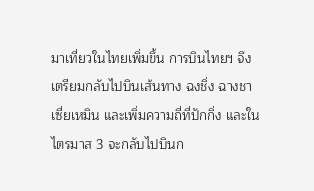มาเที่ยวในไทยเพิ่มขึ้น การบินไทยฯ จึงเตรียมกลับไปบินเส้นทาง ฉงชิ่ง ฉางชา เซี่ยเหมิน และเพิ่มความถี่ที่ปักกิ่ง และในไตรมาส 3 จะกลับไปบินก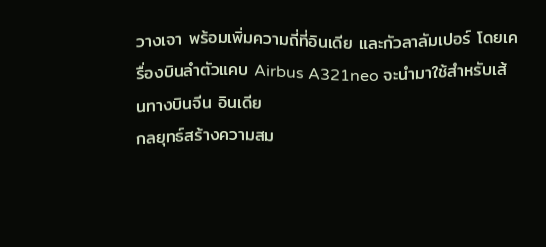วางเจา พร้อมเพิ่มความถี่ที่อินเดีย และกัวลาลัมเปอร์ โดยเครื่องบินลำตัวแคบ Airbus A321neo จะนำมาใช้สำหรับเส้นทางบินจีน อินเดีย
กลยุทธ์สร้างความสม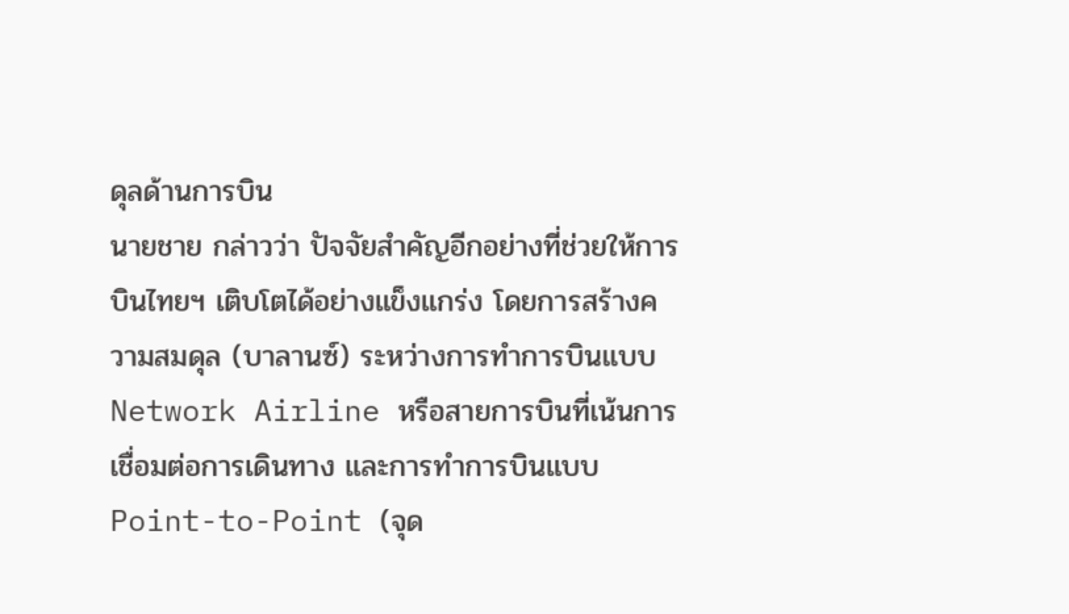ดุลด้านการบิน
นายชาย กล่าวว่า ปัจจัยสำคัญอีกอย่างที่ช่วยให้การบินไทยฯ เติบโตได้อย่างแข็งแกร่ง โดยการสร้างความสมดุล (บาลานซ์) ระหว่างการทำการบินแบบ Network Airline หรือสายการบินที่เน้นการเชื่อมต่อการเดินทาง และการทำการบินแบบ Point-to-Point (จุด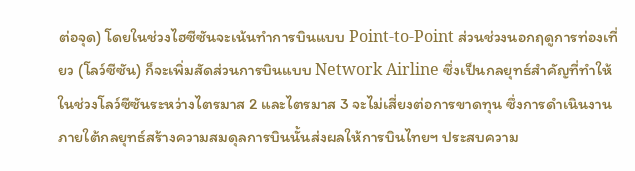ต่อจุด) โดยในช่วงไฮซีซันจะเน้นทำการบินแบบ Point-to-Point ส่วนช่วงนอกฤดูการท่องเที่ยว (โลว์ซีซัน) ก็จะเพิ่มสัดส่วนการบินแบบ Network Airline ซึ่งเป็นกลยุทธ์สำคัญที่ทำให้ในช่วงโลว์ซีซันระหว่างไตรมาส 2 และไตรมาส 3 จะไม่เสี่ยงต่อการขาดทุน ซึ่งการดำเนินงานภายใต้กลยุทธ์สร้างความสมดุลการบินนั้นส่งผลให้การบินไทยฯ ประสบความ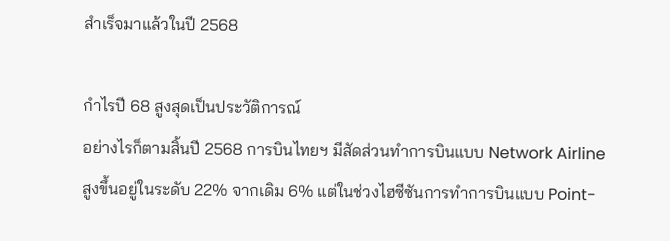สำเร็จมาแล้วในปี 2568

กำไรปี 68 สูงสุดเป็นประวัติการณ์
อย่างไรก็ตามสิ้นปี 2568 การบินไทยฯ มีสัดส่วนทำการบินแบบ Network Airline สูงขึ้นอยู่ในระดับ 22% จากเดิม 6% แต่ในช่วงไฮซีซันการทำการบินแบบ Point-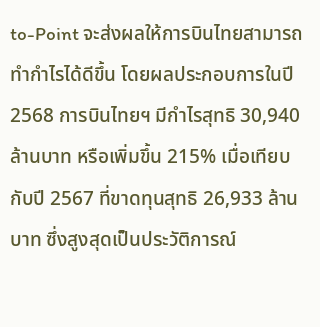to-Point จะส่งผลให้การบินไทยสามารถทำกำไรได้ดีขึ้น โดยผลประกอบการในปี 2568 การบินไทยฯ มีกำไรสุทธิ 30,940 ล้านบาท หรือเพิ่มขึ้น 215% เมื่อเทียบกับปี 2567 ที่ขาดทุนสุทธิ 26,933 ล้านบาท ซึ่งสูงสุดเป็นประวัติการณ์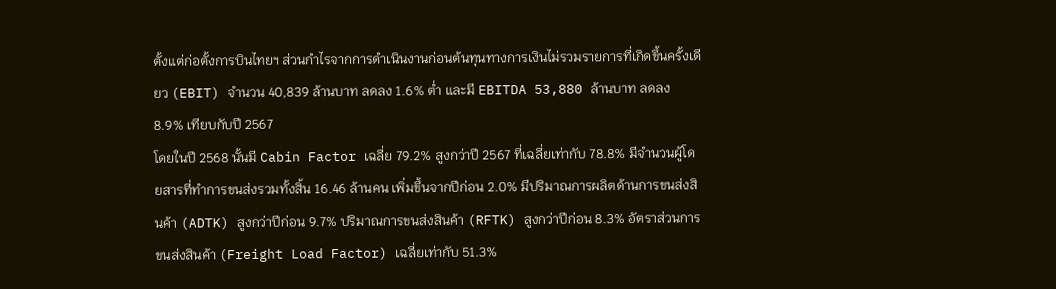ตั้งแต่ก่อตั้งการบินไทยฯ ส่วนกำไรจากการดำเนินงานก่อนต้นทุนทางการเงินไม่รวมรายการที่เกิดขึ้นครั้งเดียว (EBIT) จำนวน 40,839 ล้านบาท ลดลง 1.6% ต่ำ และมี EBITDA 53,880 ล้านบาท ลดลง 8.9% เทียบกับปี 2567
โดยในปี 2568 นั้นมี Cabin Factor เฉลี่ย 79.2% สูงกว่าปี 2567 ที่เฉลี่ยเท่ากับ 78.8% มีจำนวนผู้โดยสารที่ทำการขนส่งรวมทั้งสิ้น 16.46 ล้านคน เพิ่มขึ้นจากปีก่อน 2.0% มีปริมาณการผลิตด้านการขนส่งสินค้า (ADTK) สูงกว่าปีก่อน 9.7% ปริมาณการขนส่งสินค้า (RFTK) สูงกว่าปีก่อน 8.3% อัตราส่วนการขนส่งสินค้า (Freight Load Factor) เฉลี่ยเท่ากับ 51.3%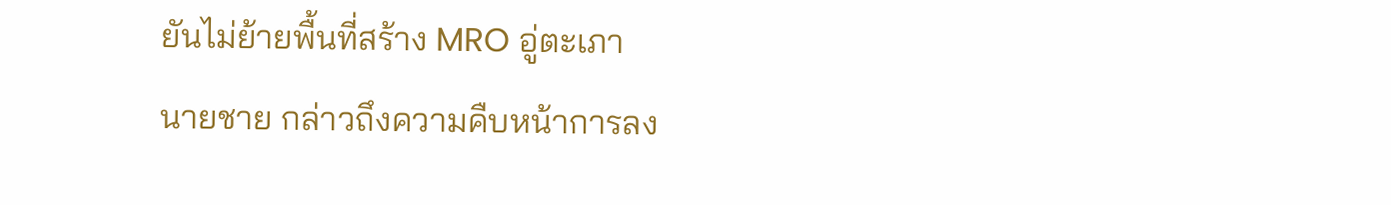ยันไม่ย้ายพื้นที่สร้าง MRO อู่ตะเภา
นายชาย กล่าวถึงความคืบหน้าการลง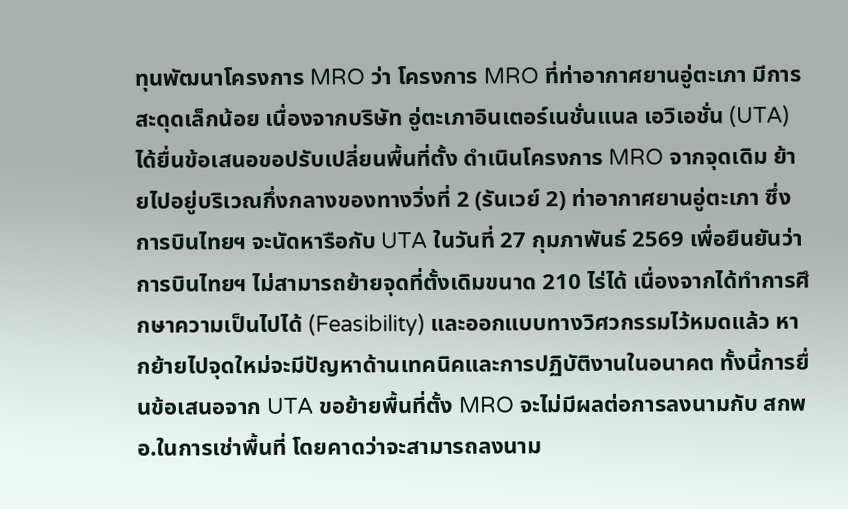ทุนพัฒนาโครงการ MRO ว่า โครงการ MRO ที่ท่าอากาศยานอู่ตะเภา มีการสะดุดเล็กน้อย เนื่องจากบริษัท อู่ตะเภาอินเตอร์เนชั่นแนล เอวิเอชั่น (UTA) ได้ยื่นข้อเสนอขอปรับเปลี่ยนพื้นที่ตั้ง ดำเนินโครงการ MRO จากจุดเดิม ย้ายไปอยู่บริเวณกึ่งกลางของทางวิ่งที่ 2 (รันเวย์ 2) ท่าอากาศยานอู่ตะเภา ซึ่งการบินไทยฯ จะนัดหารือกับ UTA ในวันที่ 27 กุมภาพันธ์ 2569 เพื่อยืนยันว่าการบินไทยฯ ไม่สามารถย้ายจุดที่ตั้งเดิมขนาด 210 ไร่ได้ เนื่องจากได้ทำการศึกษาความเป็นไปได้ (Feasibility) และออกแบบทางวิศวกรรมไว้หมดแล้ว หากย้ายไปจุดใหม่จะมีปัญหาด้านเทคนิคและการปฏิบัติงานในอนาคต ทั้งนี้การยื่นข้อเสนอจาก UTA ขอย้ายพื้นที่ตั้ง MRO จะไม่มีผลต่อการลงนามกับ สกพอ.ในการเช่าพื้นที่ โดยคาดว่าจะสามารถลงนาม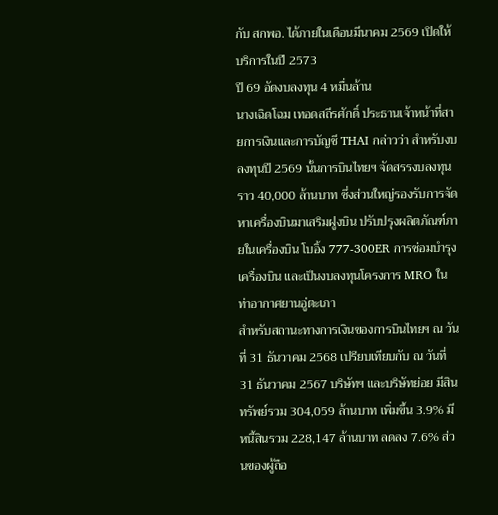กับ สกพอ. ได้ภายในเดือนมีนาคม 2569 เปิดให้บริการในปี 2573
ปี 69 อัดงบลงทุน 4 หมื่นล้าน
นางเฉิดโฉม เทอดสถีรศักดิ์ ประธานเจ้าหน้าที่สายการเงินและการบัญชี THAI กล่าวว่า สำหรับงบลงทุนปี 2569 นั้นการบินไทยฯ จัดสรรงบลงทุนราว 40,000 ล้านบาท ซึ่งส่วนใหญ่รองรับการจัดหาเครื่องบินมาเสริมฝูงบิน ปรับปรุงผลิตภัณฑ์ภายในเครื่องบิน โบอิ้ง 777-300ER การซ่อมบำรุงเครื่องบิน และเป็นงบลงทุนโครงการ MRO ในท่าอากาศยานอู่ตะเภา
สำหรับสถานะทางการเงินของการบินไทยฯ ณ วันที่ 31 ธันวาคม 2568 เปรียบเทียบกับ ณ วันที่ 31 ธันวาคม 2567 บริษัทฯ และบริษัทย่อย มีสินทรัพย์รวม 304,059 ล้านบาท เพิ่มขึ้น 3.9% มีหนี้สินรวม 228,147 ล้านบาท ลดลง 7.6% ส่วนของผู้ถือ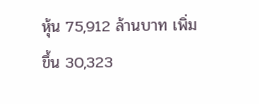หุ้น 75,912 ล้านบาท เพิ่มขึ้น 30,323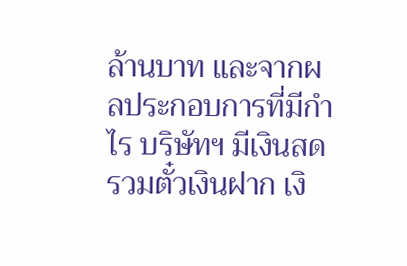ล้านบาท และจากผลประกอบการที่มีกำไร บริษัทฯ มีเงินสด รวมตั๋วเงินฝาก เงิ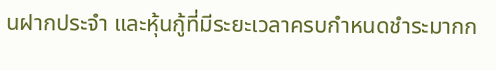นฝากประจำ และหุ้นกู้ที่มีระยะเวลาครบกำหนดชำระมากก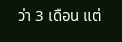ว่า 3 เดือน แต่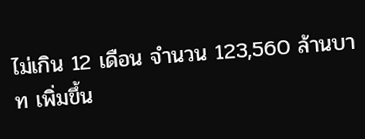ไม่เกิน 12 เดือน จำนวน 123,560 ล้านบาท เพิ่มขึ้น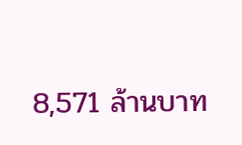8,571 ล้านบาท